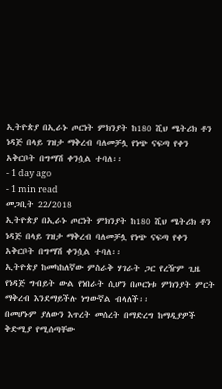ኢትዮጵያ በኢራኑ ጦርነት ምክንያት ከ180 ሺህ ሜትሪክ ቶን ነዳጅ በላይ ገዝታ ማቅረብ ባለመቻሏ የነጭ ናፍጣ የቀን አቅርቦት በግማሽ ቀንሷል ተባለ፡፡
- 1 day ago
- 1 min read
መጋቢት 22/2018
ኢትዮጵያ በኢራኑ ጦርነት ምክንያት ከ180 ሺህ ሜትሪክ ቶን ነዳጅ በላይ ገዝታ ማቅረብ ባለመቻሏ የነጭ ናፍጣ የቀን አቅርቦት በግማሽ ቀንሷል ተባለ፡፡
ኢትዮጵያ ከመካከለኛው ምስራቅ ሃገራት ጋር የረዥም ጊዜ የነዳጅ ግብይት ውል የነበራት ሲሆን በጦርነቱ ምክንያት ምርት ማቅረብ እንደማይችሉ ነግውኛል ብላለች፡፡
በመሆኑም ያለውን እጥረት መሰረት በማድረግ ከማዲያዎች ቅድሚያ የሚሰጣቸው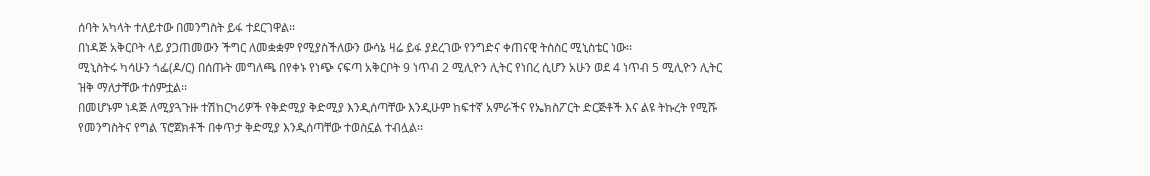ሰባት አካላት ተለይተው በመንግስት ይፋ ተደርገዋል፡፡
በነዳጅ አቅርቦት ላይ ያጋጠመውን ችግር ለመቋቋም የሚያስችለውን ውሳኔ ዛሬ ይፋ ያደረገው የንግድና ቀጠናዊ ትስስር ሚኒስቴር ነው፡፡
ሚኒስትሩ ካሳሁን ጎፌ(ዶ/ር) በሰጡት መግለጫ በየቀኑ የነጭ ናፍጣ አቅርቦት 9 ነጥብ 2 ሚሊዮን ሊትር የነበረ ሲሆን አሁን ወደ 4 ነጥብ 5 ሚሊዮን ሊትር ዝቅ ማለታቸው ተሰምቷል፡፡
በመሆኑም ነዳጅ ለሚያጓጉዙ ተሽከርካሪዎች የቅድሚያ ቅድሚያ እንዲሰጣቸው እንዲሁም ከፍተኛ አምራችና የኤክስፖርት ድርጅቶች እና ልዩ ትኩረት የሚሹ የመንግስትና የግል ፕሮጀክቶች በቀጥታ ቅድሚያ እንዲሰጣቸው ተወስኗል ተብሏል፡፡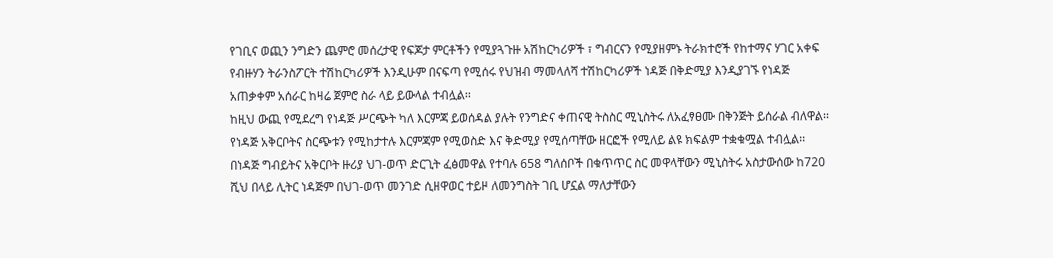የገቢና ወጪን ንግድን ጨምሮ መሰረታዊ የፍጆታ ምርቶችን የሚያጓጉዙ አሽከርካሪዎች ፣ ግብርናን የሚያዘምኑ ትራክተሮች የከተማና ሃገር አቀፍ የብዙሃን ትራንስፖርት ተሽከርካሪዎች እንዲሁም በናፍጣ የሚሰሩ የህዝብ ማመላለሻ ተሽከርካሪዎች ነዳጅ በቅድሚያ እንዲያገኙ የነዳጅ አጠቃቀም አሰራር ከዛሬ ጀምሮ ስራ ላይ ይውላል ተብሏል፡፡
ከዚህ ውጪ የሚደረግ የነዳጅ ሥርጭት ካለ እርምጃ ይወሰዳል ያሉት የንግድና ቀጠናዊ ትስስር ሚኒስትሩ ለአፈፃፀሙ በቅንጅት ይሰራል ብለዋል፡፡
የነዳጅ አቅርቦትና ስርጭቱን የሚከታተሉ እርምጃም የሚወስድ እና ቅድሚያ የሚሰጣቸው ዘርፎች የሚለይ ልዩ ክፍልም ተቋቁሟል ተብሏል፡፡
በነዳጅ ግብይትና አቅርቦት ዙሪያ ህገ-ወጥ ድርጊት ፈፅመዋል የተባሉ 658 ግለሰቦች በቁጥጥር ስር መዋላቸውን ሚኒስትሩ አስታውሰው ከ720 ሺህ በላይ ሊትር ነዳጅም በህገ-ወጥ መንገድ ሲዘዋወር ተይዞ ለመንግስት ገቢ ሆኗል ማለታቸውን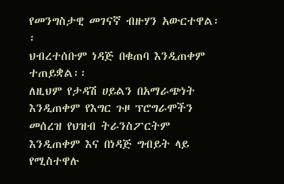የመንግስታዊ መገናኛ ብዙሃን አውርተዋል፡፡
ህብረተሰቡም ነዳጅ በቁጠባ እንዲጠቀም ተጠይቋል፡፡
ለዚህም የታዳሽ ሀይልን በአማራጭነት እንዲጠቀም የእግር ጉዞ ፕሮግራሞችን መሰረዝ የህዝብ ትራንስፖርትም እንዲጠቀም እና በነዳጅ ግብይት ላይ የሚስተዋሉ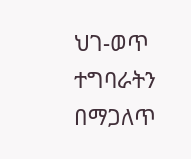ህገ-ወጥ ተግባራትን በማጋለጥ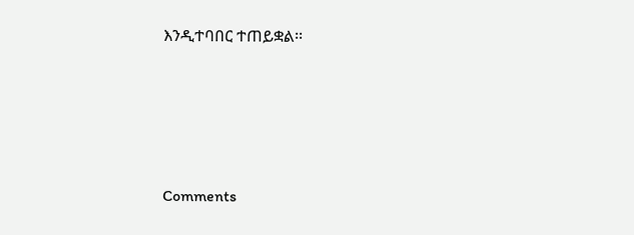እንዲተባበር ተጠይቋል፡፡




Comments